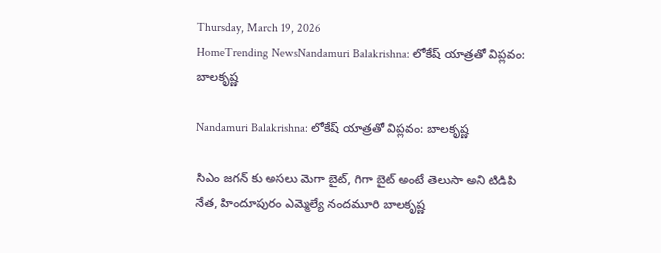Thursday, March 19, 2026
HomeTrending NewsNandamuri Balakrishna: లోకేష్ యాత్రతో విప్లవం: బాలకృష్ణ

Nandamuri Balakrishna: లోకేష్ యాత్రతో విప్లవం: బాలకృష్ణ

సిఎం జగన్ కు అసలు మెగా బైట్, గిగా బైట్ అంటే తెలుసా అని టిడిపి నేత, హిందూపురం ఎమ్మెల్యే నందమూరి బాలకృష్ణ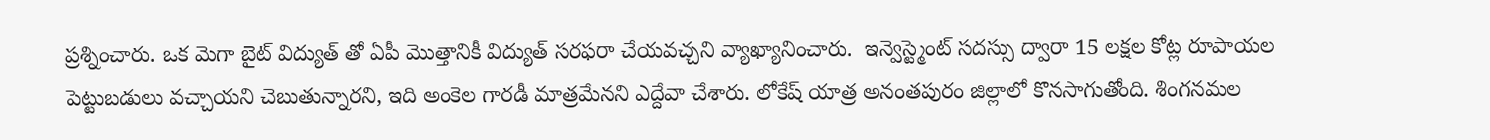ప్రశ్నించారు. ఒక మెగా బైట్ విద్యుత్ తో ఏపీ మొత్తానికీ విద్యుత్ సరఫరా చేయవచ్చని వ్యాఖ్యానించారు.  ఇన్వెస్ట్మెంట్ సదస్సు ద్వారా 15 లక్షల కోట్ల రూపాయల పెట్టుబడులు వచ్చాయని చెబుతున్నారని, ఇది అంకెల గారడీ మాత్రమేనని ఎద్దేవా చేశారు. లోకేష్ యాత్ర అనంతపురం జిల్లాలో కొనసాగుతోంది. శింగనమల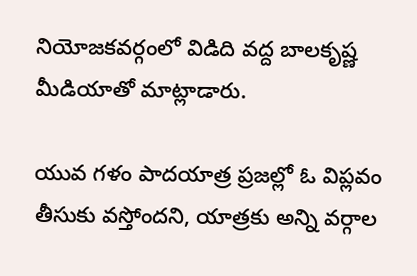నియోజకవర్గంలో విడిది వద్ద బాలకృష్ణ మీడియాతో మాట్లాడారు.

యువ గళం పాదయాత్ర ప్రజల్లో ఓ విప్లవం తీసుకు వస్తోందని, యాత్రకు అన్ని వర్గాల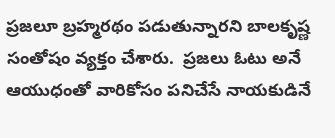ప్రజలూ బ్రహ్మరథం పడుతున్నారని బాలకృష్ణ సంతోషం వ్యక్తం చేశారు.  ప్రజలు ఓటు అనే ఆయుధంతో వారికోసం పనిచేసే నాయకుడినే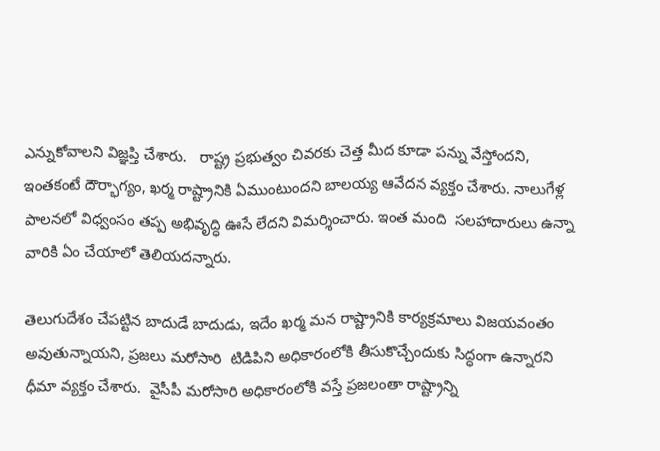ఎన్నుకోవాలని విజ్ఞప్తి చేశారు.   రాష్ట్ర ప్రభుత్వం చివరకు చెత్త మీద కూడా పన్ను వేస్తోందని, ఇంతకంటే దౌర్భాగ్యం, ఖర్మ రాష్ట్రానికి ఏముంటుందని బాలయ్య ఆవేదన వ్యక్తం చేశారు. నాలుగేళ్ల పాలనలో విధ్వంసం తప్ప అభివృద్ధి ఊసే లేదని విమర్శించారు. ఇంత మంది  సలహాదారులు ఉన్నా వారికి ఏం చేయాలో తెలియదన్నారు.

తెలుగుదేశం చేపట్టిన బాదుడే బాదుడు, ఇదేం ఖర్మ మన రాష్ట్రానికి కార్యక్రమాలు విజయవంతం అవుతున్నాయని, ప్రజలు మరోసారి  టిడిపిని అధికారంలోకి తీసుకొచ్చేందుకు సిద్ధంగా ఉన్నారని ధీమా వ్యక్తం చేశారు.  వైసీపీ మరోసారి అధికారంలోకి వస్తే ప్రజలంతా రాష్ట్రాన్ని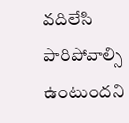వదిలేసి పారిపోవాల్సి ఉంటుందని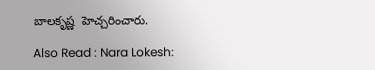బాలకృష్ణ  హెచ్చరించారు.

Also Read : Nara Lokesh: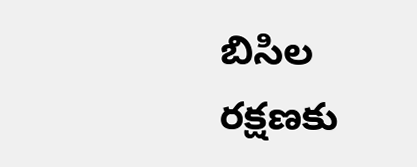బిసిల రక్షణకు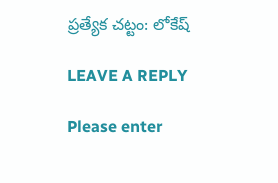ప్రత్యేక చట్టం: లోకేష్

LEAVE A REPLY

Please enter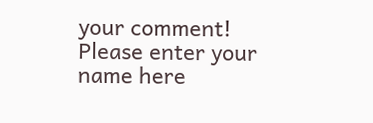your comment!
Please enter your name here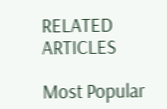RELATED ARTICLES

Most Popular